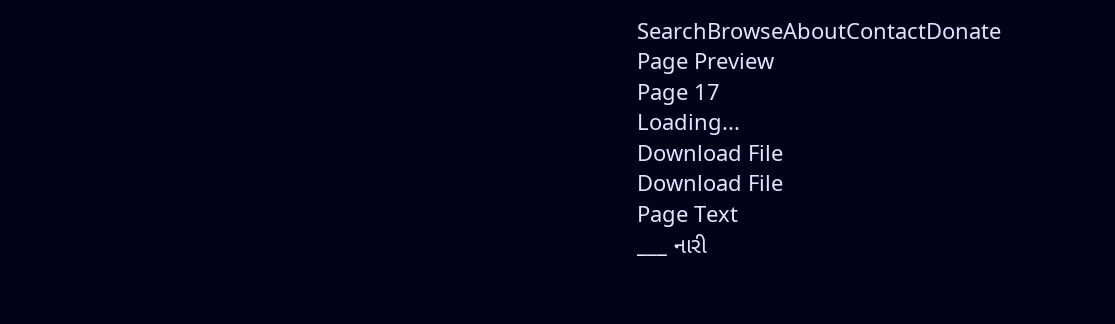SearchBrowseAboutContactDonate
Page Preview
Page 17
Loading...
Download File
Download File
Page Text
___ નારી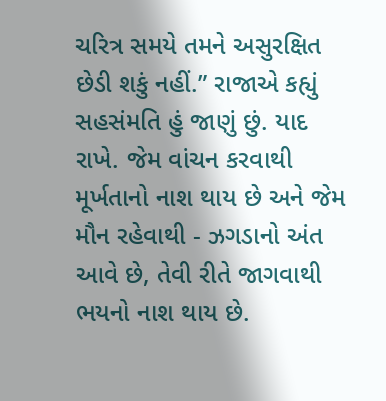ચરિત્ર સમયે તમને અસુરક્ષિત છેડી શકું નહીં.” રાજાએ કહ્યું સહસંમતિ હું જાણું છું. યાદ રાખે. જેમ વાંચન કરવાથી મૂર્ખતાનો નાશ થાય છે અને જેમ મૌન રહેવાથી - ઝગડાનો અંત આવે છે, તેવી રીતે જાગવાથી ભયનો નાશ થાય છે.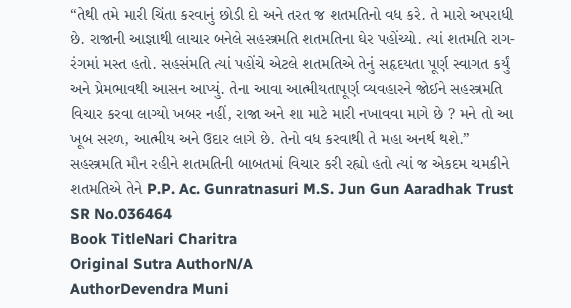“તેથી તમે મારી ચિંતા કરવાનું છોડી દો અને તરત જ શતમતિનો વધ કરે. તે મારો અપરાધી છે. રાજાની આજ્ઞાથી લાચાર બનેલે સહસ્ત્રમતિ શતમતિના ઘેર પહોંચ્યો. ત્યાં શતમતિ રાગ-રંગમાં મસ્ત હતો. સહસંમતિ ત્યાં પહોંચે એટલે શતમતિએ તેનું સહૃદયતા પૂર્ણ સ્વાગત કર્યું અને પ્રેમભાવથી આસન આપ્યું. તેના આવા આત્મીયતાપૂર્ણ વ્યવહારને જોઈને સહસ્ત્રમતિ વિચાર કરવા લાગ્યો ખબર નહીં, રાજા અને શા માટે મારી નખાવવા માગે છે ? મને તો આ ખૂબ સરળ, આત્મીય અને ઉદાર લાગે છે. તેનો વધ કરવાથી તે મહા અનર્થ થશે.” સહસ્ત્રમતિ મૌન રહીને શતમતિની બાબતમાં વિચાર કરી રહ્યો હતો ત્યાં જ એકદમ ચમકીને શતમતિએ તેને P.P. Ac. Gunratnasuri M.S. Jun Gun Aaradhak Trust
SR No.036464
Book TitleNari Charitra
Original Sutra AuthorN/A
AuthorDevendra Muni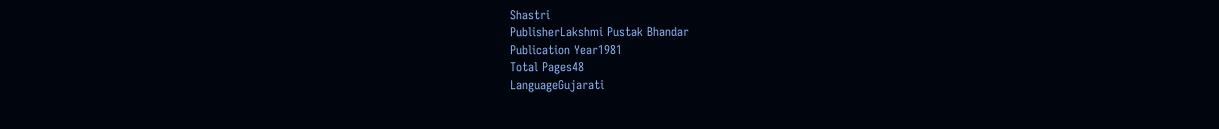Shastri
PublisherLakshmi Pustak Bhandar
Publication Year1981
Total Pages48
LanguageGujarati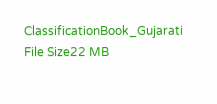ClassificationBook_Gujarati
File Size22 MB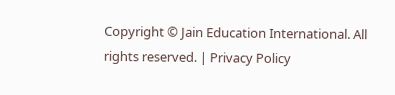Copyright © Jain Education International. All rights reserved. | Privacy Policy